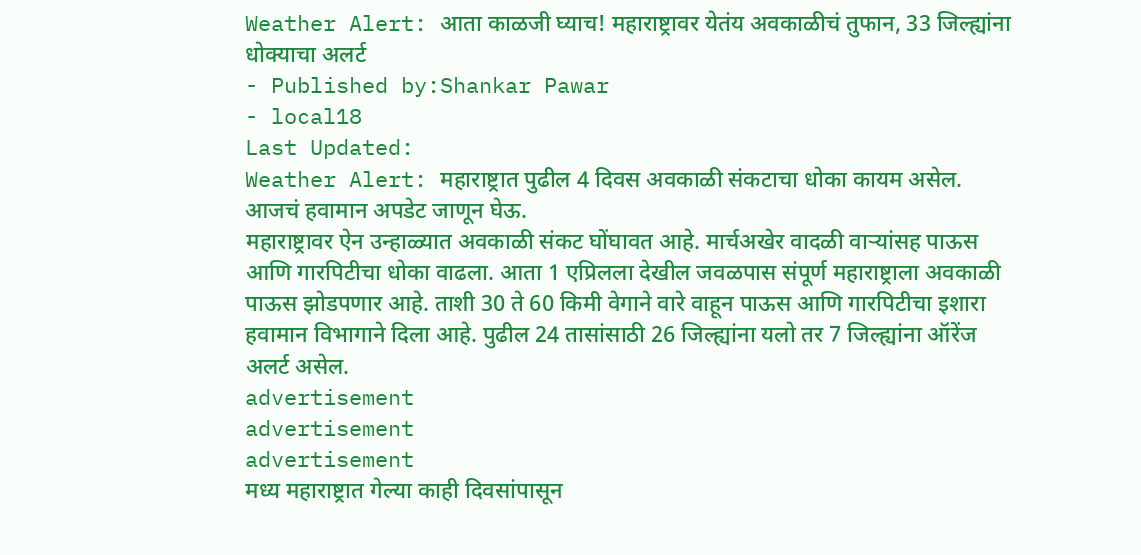Weather Alert: आता काळजी घ्याच! महाराष्ट्रावर येतंय अवकाळीचं तुफान, 33 जिल्ह्यांना धोक्याचा अलर्ट
- Published by:Shankar Pawar
- local18
Last Updated:
Weather Alert: महाराष्ट्रात पुढील 4 दिवस अवकाळी संकटाचा धोका कायम असेल. आजचं हवामान अपडेट जाणून घेऊ.
महाराष्ट्रावर ऐन उन्हाळ्यात अवकाळी संकट घोंघावत आहे. मार्चअखेर वादळी वाऱ्यांसह पाऊस आणि गारपिटीचा धोका वाढला. आता 1 एप्रिलला देखील जवळपास संपूर्ण महाराष्ट्राला अवकाळी पाऊस झोडपणार आहे. ताशी 30 ते 60 किमी वेगाने वारे वाहून पाऊस आणि गारपिटीचा इशारा हवामान विभागाने दिला आहे. पुढील 24 तासांसाठी 26 जिल्ह्यांना यलो तर 7 जिल्ह्यांना ऑरेंज अलर्ट असेल.
advertisement
advertisement
advertisement
मध्य महाराष्ट्रात गेल्या काही दिवसांपासून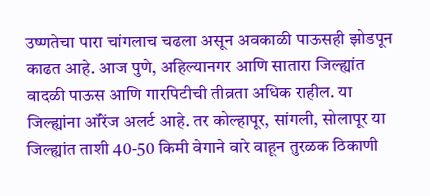उष्णतेचा पारा चांगलाच चढला असून अवकाळी पाऊसही झोडपून काढत आहे. आज पुणे, अहिल्यानगर आणि सातारा जिल्ह्यांत वादळी पाऊस आणि गारपिटीची तीव्रता अधिक राहील. या जिल्ह्यांना ऑरेंज अलर्ट आहे. तर कोल्हापूर, सांगली, सोलापूर या जिल्ह्यांत ताशी 40-50 किमी वेगाने वारे वाहून तुरळक ठिकाणी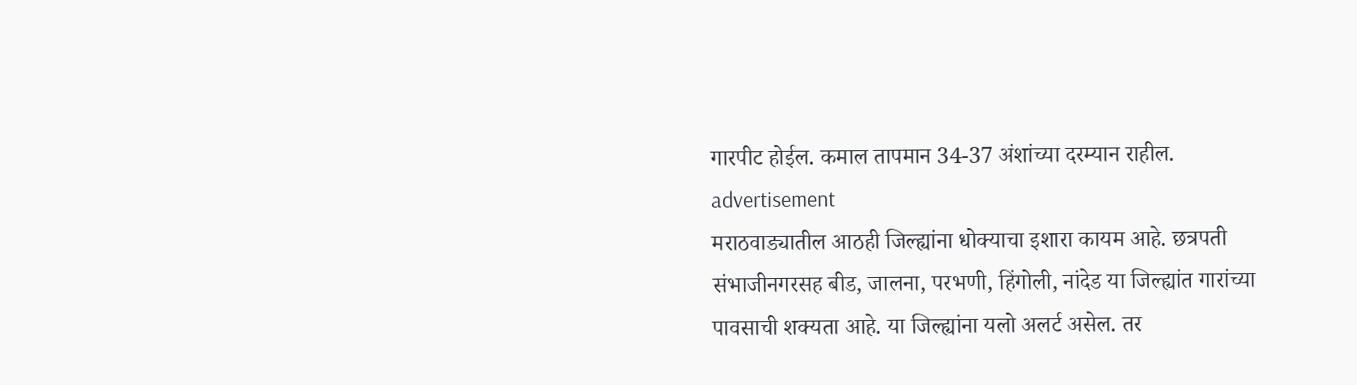गारपीट होईल. कमाल तापमान 34-37 अंशांच्या दरम्यान राहील.
advertisement
मराठवाड्यातील आठही जिल्ह्यांना धोक्याचा इशारा कायम आहे. छत्रपती संभाजीनगरसह बीड, जालना, परभणी, हिंगोली, नांदेड या जिल्ह्यांत गारांच्या पावसाची शक्यता आहे. या जिल्ह्यांना यलो अलर्ट असेल. तर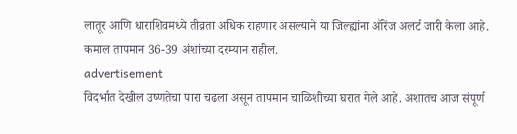लातूर आणि धाराशिवमध्ये तीव्रता अधिक राहणार असल्याने या जिल्ह्यांना ऑरेंज अलर्ट जारी केला आहे. कमाल तापमान 36-39 अंशांच्या दरम्यान राहील.
advertisement
विदर्भात देखील उष्णतेचा पारा चढला असून तापमान चाळिशीच्या घरात गेले आहे. अशातच आज संपूर्ण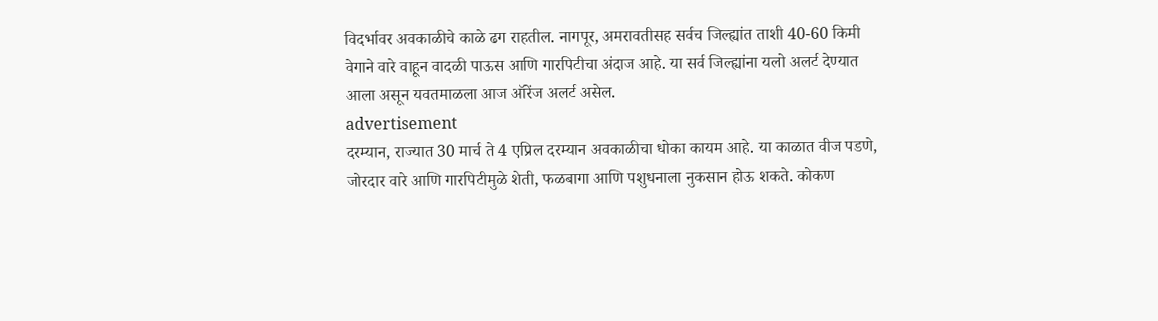विदर्भावर अवकाळीचे काळे ढग राहतील. नागपूर, अमरावतीसह सर्वच जिल्ह्यांत ताशी 40-60 किमी वेगाने वारे वाहून वादळी पाऊस आणि गारपिटीचा अंदाज आहे. या सर्व जिल्ह्यांना यलो अलर्ट देण्यात आला असून यवतमाळला आज ऑरेंज अलर्ट असेल.
advertisement
दरम्यान, राज्यात 30 मार्च ते 4 एप्रिल दरम्यान अवकाळीचा धोका कायम आहे. या काळात वीज पडणे, जोरदार वारे आणि गारपिटीमुळे शेती, फळबागा आणि पशुधनाला नुकसान होऊ शकते. कोकण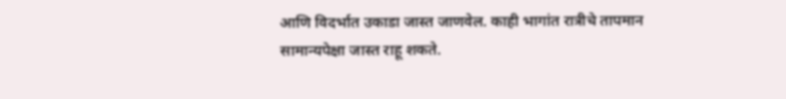आणि विदर्भात उकाडा जास्त जाणवेल. काही भागांत रात्रीचे तापमान सामान्यपेक्षा जास्त राहू शकते.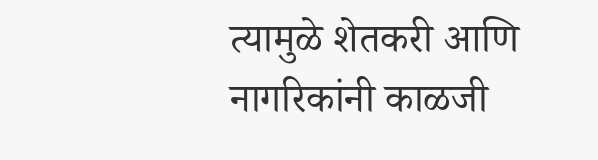त्यामुळे शेतकरी आणि नागरिकांनी काळजी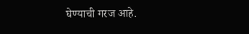घेण्याची गरज आहे.